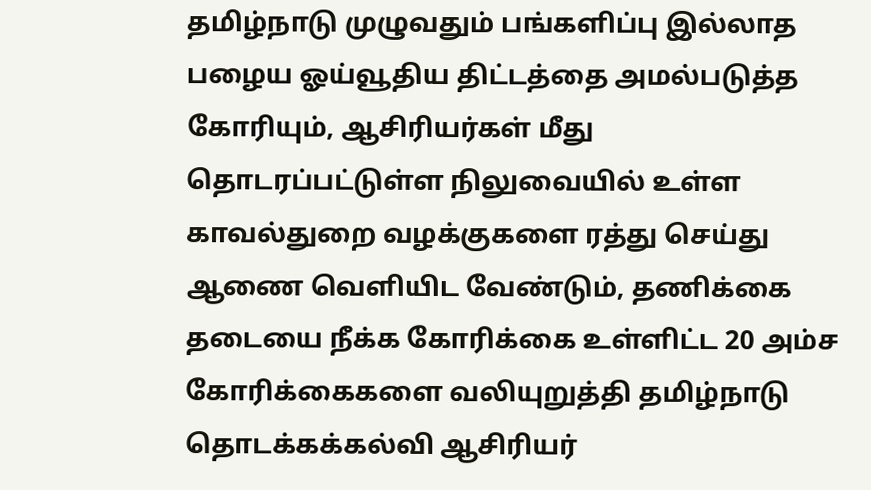தமிழ்நாடு முழுவதும் பங்களிப்பு இல்லாத பழைய ஓய்வூதிய திட்டத்தை அமல்படுத்த கோரியும், ஆசிரியர்கள் மீது தொடரப்பட்டுள்ள நிலுவையில் உள்ள காவல்துறை வழக்குகளை ரத்து செய்து ஆணை வெளியிட வேண்டும், தணிக்கை தடையை நீக்க கோரிக்கை உள்ளிட்ட 20 அம்ச கோரிக்கைகளை வலியுறுத்தி தமிழ்நாடு தொடக்கக்கல்வி ஆசிரியர்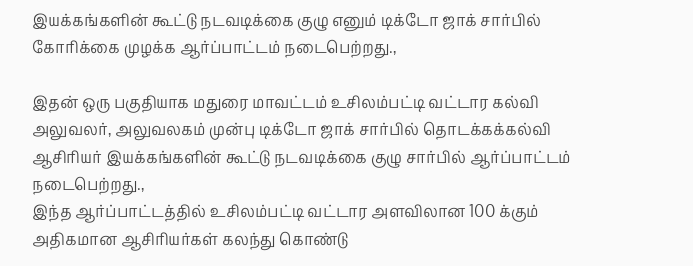இயக்கங்களின் கூட்டு நடவடிக்கை குழு எனும் டிக்டோ ஜாக் சார்பில் கோரிக்கை முழக்க ஆர்ப்பாட்டம் நடைபெற்றது.,

இதன் ஒரு பகுதியாக மதுரை மாவட்டம் உசிலம்பட்டி வட்டார கல்வி அலுவலர், அலுவலகம் முன்பு டிக்டோ ஜாக் சார்பில் தொடக்கக்கல்வி ஆசிரியர் இயக்கங்களின் கூட்டு நடவடிக்கை குழு சார்பில் ஆர்ப்பாட்டம் நடைபெற்றது.,
இந்த ஆர்ப்பாட்டத்தில் உசிலம்பட்டி வட்டார அளவிலான 100 க்கும் அதிகமான ஆசிரியர்கள் கலந்து கொண்டு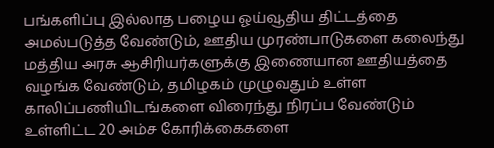பங்களிப்பு இல்லாத பழைய ஓய்வூதிய திட்டத்தை அமல்படுத்த வேண்டும், ஊதிய முரண்பாடுகளை கலைந்து மத்திய அரசு ஆசிரியர்களுக்கு இணையான ஊதியத்தை வழங்க வேண்டும், தமிழகம் முழுவதும் உள்ள காலிப்பணியிடங்களை விரைந்து நிரப்ப வேண்டும் உள்ளிட்ட 20 அம்ச கோரிக்கைகளை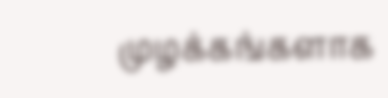முழக்கங்களாக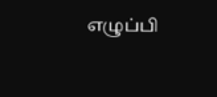எழுப்பி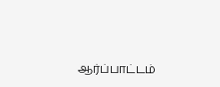ஆர்ப்பாட்டம்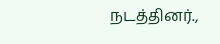நடத்தினர்.,